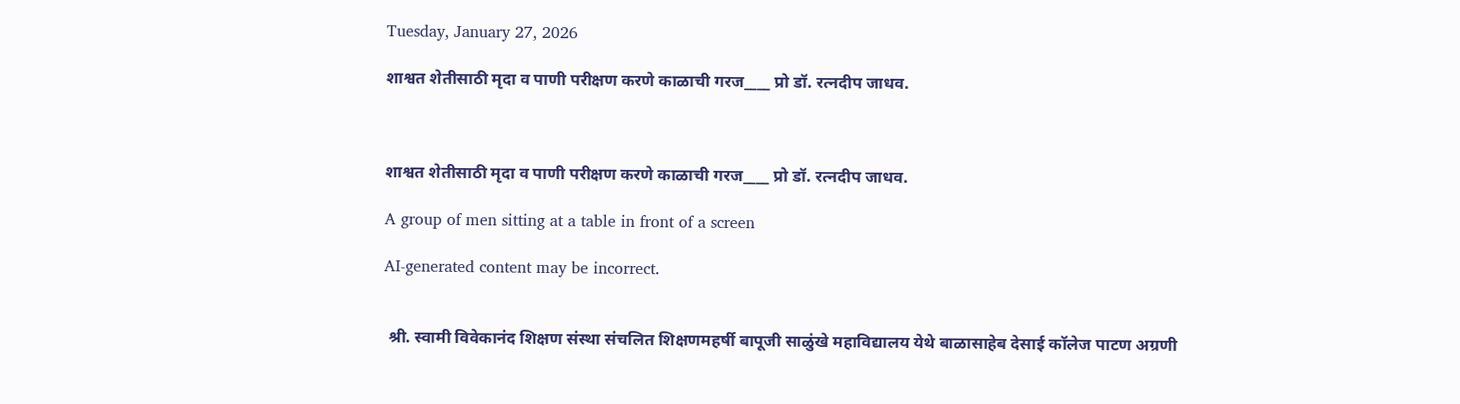Tuesday, January 27, 2026

शाश्वत शेतीसाठी मृदा व पाणी परीक्षण करणे काळाची गरज____ प्रो डॉ. रत्नदीप जाधव.



शाश्वत शेतीसाठी मृदा व पाणी परीक्षण करणे काळाची गरज____ प्रो डॉ. रत्नदीप जाधव.

A group of men sitting at a table in front of a screen

AI-generated content may be incorrect.


 श्री. स्वामी विवेकानंद शिक्षण संस्था संचलित शिक्षणमहर्षी बापूजी साळुंखे महाविद्यालय येथे बाळासाहेब देसाई कॉलेज पाटण अग्रणी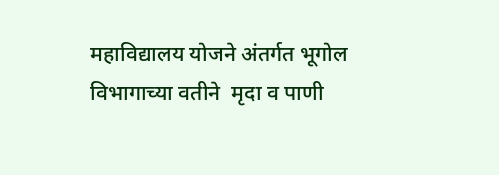महाविद्यालय योजने अंतर्गत भूगोल विभागाच्या वतीने  मृदा व पाणी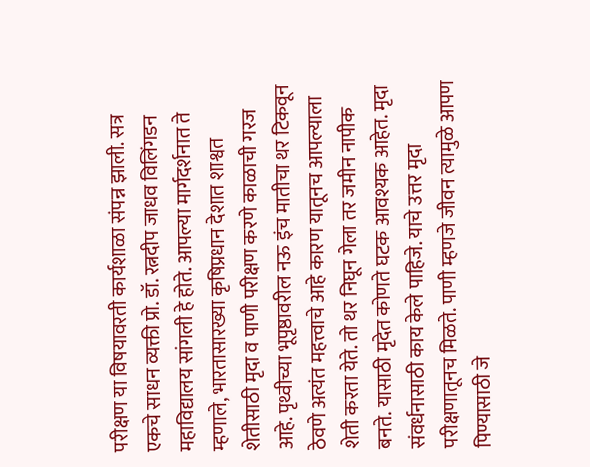परीक्षण या विषयावरती कार्यशाळा संपन्न झाली. सत्र एकचे साधन व्यक्ती प्रो. डॉ. रत्नदीप जाधव विलिंगडन महाविद्यालय सांगली हे होते. आपल्या मार्गदर्शनात ते म्हणाले, भारतासारख्या कृषिप्रधान देशात शाश्वत शेतीसाठी मृदा व पाणी परीक्षण करणे काळाची गरज आहे. पृथ्वीच्या भूपृष्ठावरील नऊ इंच मातीचा थर टिकवून ठेवणे अत्यंत महत्त्वाचे आहे कारण यातूनच आपल्याला शेती करता येते. तो थर निघून गेला तर जमीन नापीक बनते. यासाठी मृदेत कोणते घटक आवश्यक आहेत. मृदा संवर्धनासाठी काय केले पाहिजे. याचे उत्तर मृदा परीक्षणातूनच मिळते. पाणी म्हणजे जीवन त्यामुळे आपण पिण्यासाठी जे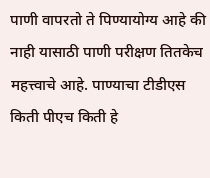पाणी वापरतो ते पिण्यायोग्य आहे की नाही यासाठी पाणी परीक्षण तितकेच महत्त्वाचे आहे. पाण्याचा टीडीएस किती पीएच किती हे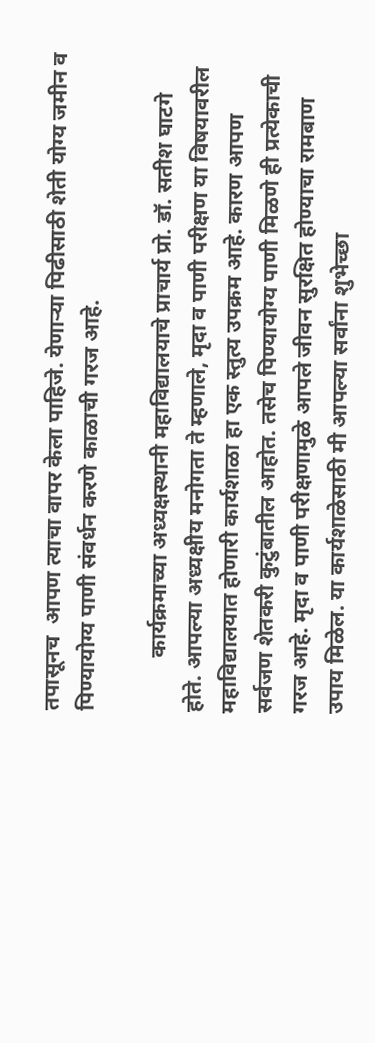तपासूनच  आपण त्याचा वापर केला पाहिजे. येणाऱ्या पिढीसाठी शेती योग्य जमीन व पिण्यायोग्य पाणी संवर्धन करणे काळाची गरज आहे.

          कार्यक्रमाच्या अध्यक्षस्थानी महाविद्यालयाचे प्राचार्य प्रो. डॉ. सतीश घाटगे  होते. आपल्या अध्यक्षीय मनोगता ते म्हणाले, मृदा व पाणी परीक्षण या विषयावरील महाविद्यालयात होणारी कार्यशाळा हा एक स्तुत्य उपक्रम आहे. कारण आपण सर्वजण शेतकरी कुटुंबातील आहोत. तसेच पिण्यायोग्य पाणी मिळणे ही प्रत्येकाची गरज आहे. मृदा व पाणी परीक्षणामुळे आपले जीवन सुरक्षित होण्याचा रामबाण उपाय मिळेल. या कार्यशाळेसाठी मी आपल्या सर्वांना शुभेच्छा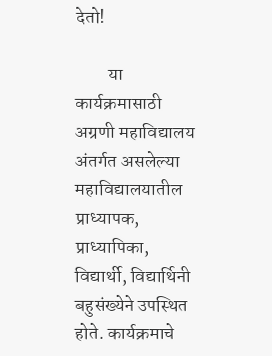देतो!

         या कार्यक्रमासाठी अग्रणी महाविद्यालय अंतर्गत असलेल्या महाविद्यालयातील प्राध्यापक, प्राध्यापिका, विद्यार्थी, विद्यार्थिनी बहुसंख्येने उपस्थित होते. कार्यक्रमाचे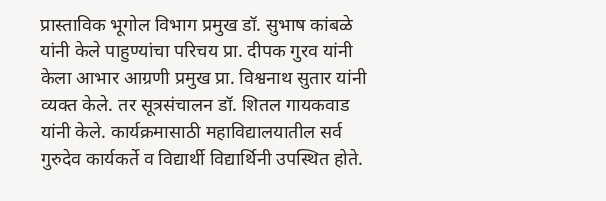प्रास्ताविक भूगोल विभाग प्रमुख डॉ. सुभाष कांबळे यांनी केले पाहुण्यांचा परिचय प्रा. दीपक गुरव यांनी केला आभार आग्रणी प्रमुख प्रा. विश्वनाथ सुतार यांनी व्यक्त केले. तर सूत्रसंचालन डॉ. शितल गायकवाड यांनी केले. कार्यक्रमासाठी महाविद्यालयातील सर्व गुरुदेव कार्यकर्ते व विद्यार्थी विद्यार्थिनी उपस्थित होते.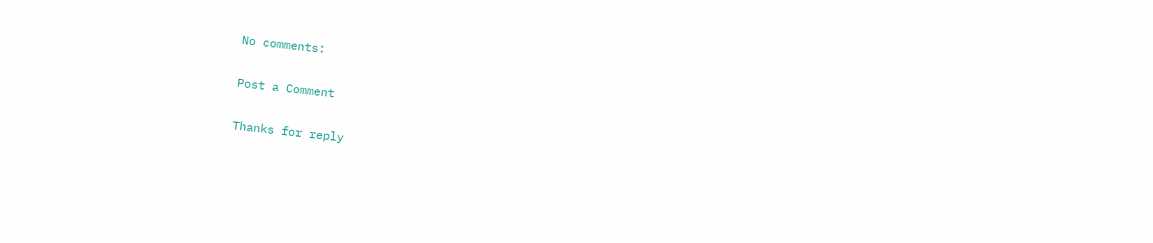No comments:

Post a Comment

Thanks for reply